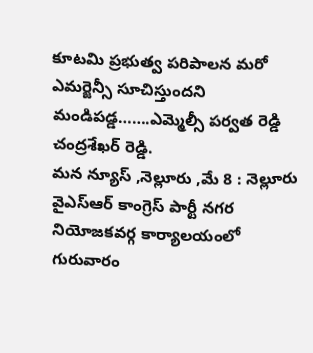కూటమి ప్రభుత్వ పరిపాలన మరో ఎమర్జెన్సీ సూచిస్తుందని మండిపడ్డ…….ఎమ్మెల్సీ పర్వత రెడ్డి చంద్రశేఖర్ రెడ్డి.
మన న్యూస్ ,నెల్లూరు ,మే 8 : నెల్లూరు వైఎస్ఆర్ కాంగ్రెస్ పార్టీ నగర నియోజకవర్గ కార్యాలయంలో గురువారం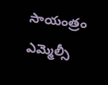సాయంత్రం ఎమ్మెల్సీ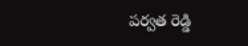పర్వత రెడ్డి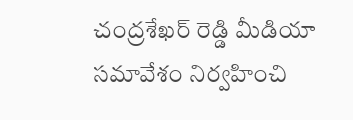చంద్రశేఖర్ రెడ్డి మీడియా సమావేశం నిర్వహించి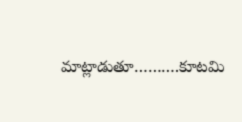మాట్లాడుతూ……….కూటమి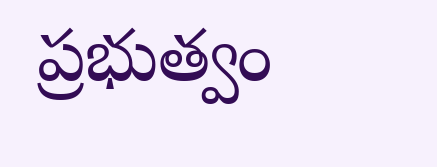ప్రభుత్వం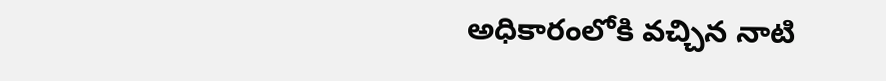అధికారంలోకి వచ్చిన నాటి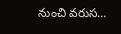నుంచి వరుస…